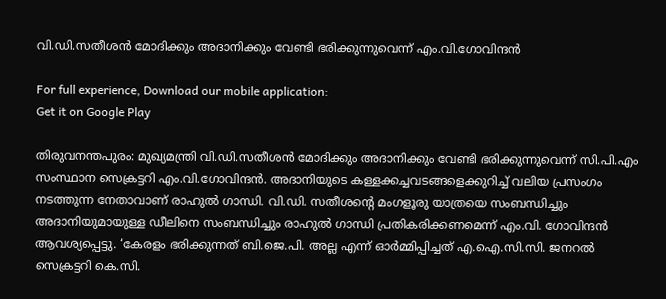വി.ഡി.സതീശൻ മോദിക്കും അദാനിക്കും വേണ്ടി ഭരിക്കുന്നുവെന്ന് എം.വി.ഗോവിന്ദൻ

For full experience, Download our mobile application:
Get it on Google Play

തിരുവനന്തപുരം: മുഖ്യമന്ത്രി വി.ഡി.സതീശൻ മോദിക്കും അദാനിക്കും വേണ്ടി ഭരിക്കുന്നുവെന്ന് സി.പി.എം സംസ്ഥാന സെക്രട്ടറി എം.വി.ഗോവിന്ദൻ. അദാനിയുടെ കള്ളക്കച്ചവടങ്ങളെക്കുറിച്ച് വലിയ പ്രസംഗം നടത്തുന്ന നേതാവാണ് രാഹുൽ ഗാന്ധി. വി.ഡി. സതീശന്റെ മംഗളൂരു യാത്രയെ സംബന്ധിച്ചും അദാനിയുമായുള്ള ഡീലിനെ സംബന്ധിച്ചും രാഹുൽ ഗാന്ധി പ്രതികരിക്കണമെന്ന് എം.വി. ഗോവിന്ദൻ ആവശ്യപ്പെട്ടു. ‘കേരളം ഭരിക്കുന്നത് ബി.ജെ.പി. അല്ല എന്ന് ഓർമ്മിപ്പിച്ചത് എ.ഐ.സി.സി. ജനറൽ സെക്രട്ടറി കെ.സി.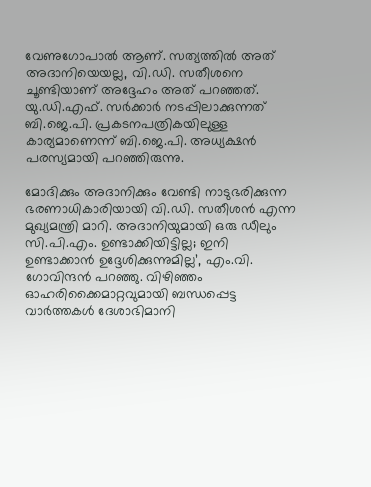വേണുഗോപാൽ ആണ്. സത്യത്തിൽ അത് അദാനിയെയല്ല, വി.ഡി. സതീശനെ ചൂണ്ടിയാണ് അദ്ദേഹം അത് പറഞ്ഞത്. യു.ഡി.എഫ്. സർക്കാർ നടപ്പിലാക്കുന്നത് ബി.ജെ.പി. പ്രകടനപത്രികയിലുള്ള കാര്യമാണെന്ന് ബി.ജെ.പി. അധ്യക്ഷൻ പരസ്യമായി പറഞ്ഞിരുന്നു.

മോദിക്കും അദാനിക്കും വേണ്ടി നാടുഭരിക്കുന്ന ഭരണാധികാരിയായി വി.ഡി. സതീശൻ എന്ന മുഖ്യമന്ത്രി മാറി. അദാനിയുമായി ഒരു ഡീലും സി.പി.എം. ഉണ്ടാക്കിയിട്ടില്ല; ഇനി ഉണ്ടാക്കാൻ ഉദ്ദേശിക്കുന്നുമില്ല’, എം.വി. ഗോവിന്ദൻ പറഞ്ഞു. വിഴിഞ്ഞം ഓഹരിക്കൈമാറ്റവുമായി ബന്ധപ്പെട്ട വാർത്തകൾ ദേശാഭിമാനി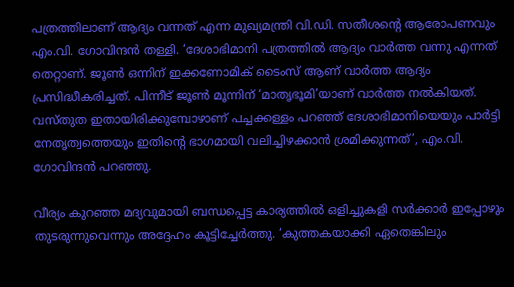പത്രത്തിലാണ് ആദ്യം വന്നത് എന്ന മുഖ്യമന്ത്രി വി.ഡി. സതീശന്റെ ആരോപണവും എം.വി. ഗോവിന്ദൻ തള്ളി. ‘ദേശാഭിമാനി പത്രത്തിൽ ആദ്യം വാർത്ത വന്നു എന്നത് തെറ്റാണ്. ജൂൺ ഒന്നിന് ഇക്കണോമിക് ടൈംസ് ആണ് വാർത്ത ആദ്യം പ്രസിദ്ധീകരിച്ചത്. പിന്നീട് ജൂൺ മൂന്നിന് ‘മാതൃഭൂമി’യാണ് വാർത്ത നൽകിയത്. വസ്തുത ഇതായിരിക്കുമ്പോഴാണ് പച്ചക്കള്ളം പറഞ്ഞ് ദേശാഭിമാനിയെയും പാർട്ടി നേതൃത്വത്തെയും ഇതിന്റെ ഭാഗമായി വലിച്ചിഴക്കാൻ ശ്രമിക്കുന്നത്’, എം.വി. ഗോവിന്ദൻ പറഞ്ഞു.

വീര്യം കുറഞ്ഞ മദ്യവുമായി ബന്ധപ്പെട്ട കാര്യത്തിൽ ഒളിച്ചുകളി സർക്കാർ ഇപ്പോഴും തുടരുന്നുവെന്നും അദ്ദേഹം കൂട്ടിച്ചേർത്തു. ‘കുത്തകയാക്കി ഏതെങ്കിലും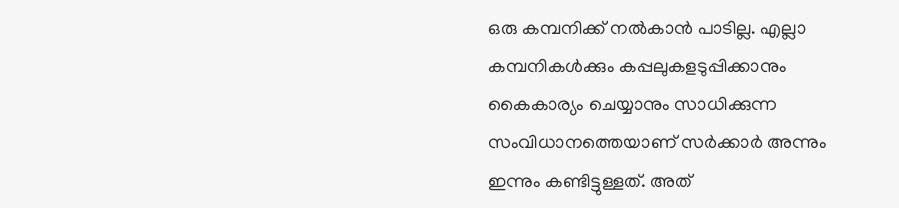ഒരു കമ്പനിക്ക് നൽകാൻ പാടില്ല. എല്ലാ കമ്പനികൾക്കും കപ്പലുകളടുപ്പിക്കാനും കൈകാര്യം ചെയ്യാനും സാധിക്കുന്ന സംവിധാനത്തെയാണ് സർക്കാർ അന്നും ഇന്നും കണ്ടിട്ടുള്ളത്. അത്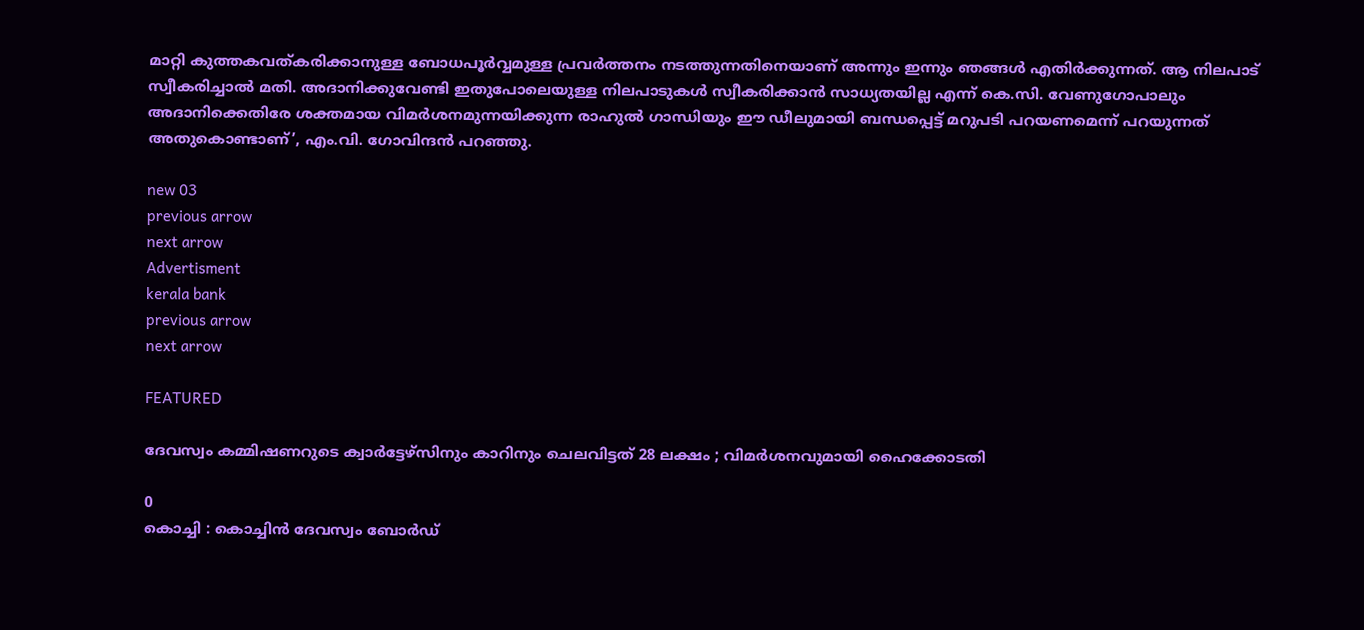മാറ്റി കുത്തകവത്കരിക്കാനുള്ള ബോധപൂർവ്വമുള്ള പ്രവർത്തനം നടത്തുന്നതിനെയാണ് അന്നും ഇന്നും ഞങ്ങൾ എതിർക്കുന്നത്. ആ നിലപാട് സ്വീകരിച്ചാൽ മതി. അദാനിക്കുവേണ്ടി ഇതുപോലെയുള്ള നിലപാടുകൾ സ്വീകരിക്കാൻ സാധ്യതയില്ല എന്ന് കെ.സി. വേണുഗോപാലും അദാനിക്കെതിരേ ശക്തമായ വിമർശനമുന്നയിക്കുന്ന രാഹുൽ ഗാന്ധിയും ഈ ഡീലുമായി ബന്ധപ്പെട്ട് മറുപടി പറയണമെന്ന് പറയുന്നത് അതുകൊണ്ടാണ്’, എം.വി. ഗോവിന്ദൻ പറഞ്ഞു.

new 03
previous arrow
next arrow
Advertisment
kerala bank
previous arrow
next arrow

FEATURED

ദേവസ്വം കമ്മിഷണറുടെ ക്വാർട്ടേഴ്സിനും കാറിനും ചെലവിട്ടത് 28 ലക്ഷം ; വിമർശനവുമായി ഹൈക്കോടതി

0
കൊച്ചി : കൊച്ചിൻ ദേവസ്വം ബോർഡ്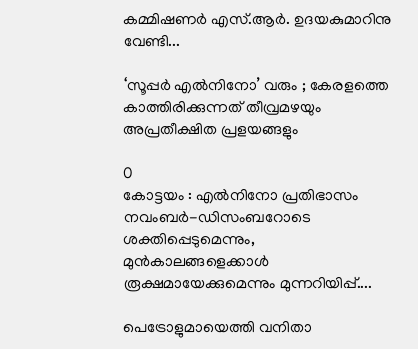കമ്മിഷണർ എസ്.ആർ. ഉദയകുമാറിനു വേണ്ടി...

‘സൂപ്പർ എൽനിനോ’ വരും ; കേരളത്തെ കാത്തിരിക്കുന്നത് തീവ്രമഴയും അപ്രതീക്ഷിത പ്രളയങ്ങളും

0
കോട്ടയം : എൽനിനോ പ്രതിഭാസം നവംബർ-ഡിസംബറോടെ ശക്തിപ്പെടുമെന്നും, മുൻകാലങ്ങളെക്കാൾ രൂക്ഷമായേക്കുമെന്നും മുന്നറിയിപ്പ്....

പെട്രോളുമായെത്തി വനിതാ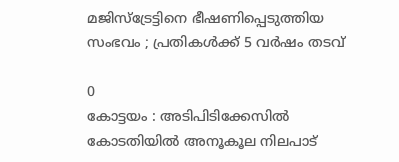മജിസ്ട്രേട്ടിനെ ഭീഷണിപ്പെടുത്തിയ സംഭവം ; പ്രതികൾക്ക് 5 വർഷം തടവ്

0
കോട്ടയം : അടിപിടിക്കേസിൽ കോടതിയിൽ അനൂകൂല നിലപാട്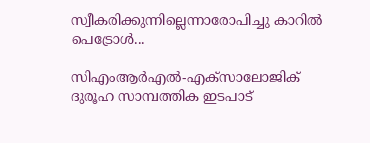സ്വീകരിക്കുന്നില്ലെന്നാരോപിച്ചു കാറിൽ പെട്രോൾ...

സിഎംആര്‍എല്‍-എക്‌സാലോജിക് ദുരൂഹ സാമ്പത്തിക ഇടപാട്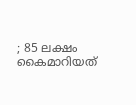; 85 ലക്ഷം കൈമാറിയത്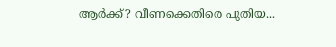ആർക്ക്? വീണക്കെതിരെ പുതിയ...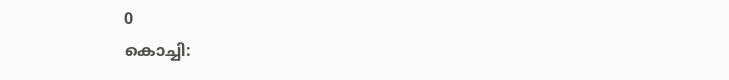0
കൊച്ചി: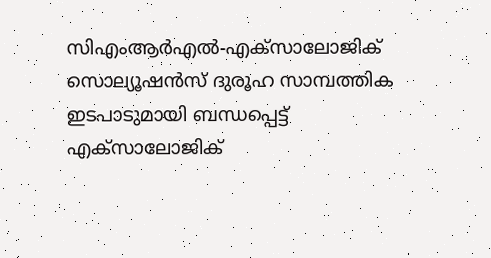സിഎംആര്‍എല്‍-എക്‌സാലോജിക് സൊല്യൂഷന്‍സ് ദുരൂഹ സാമ്പത്തിക ഇടപാടുമായി ബന്ധപ്പെട്ട് എക്‌സാലോജിക്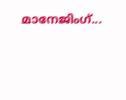മാനേജിംഗ്...